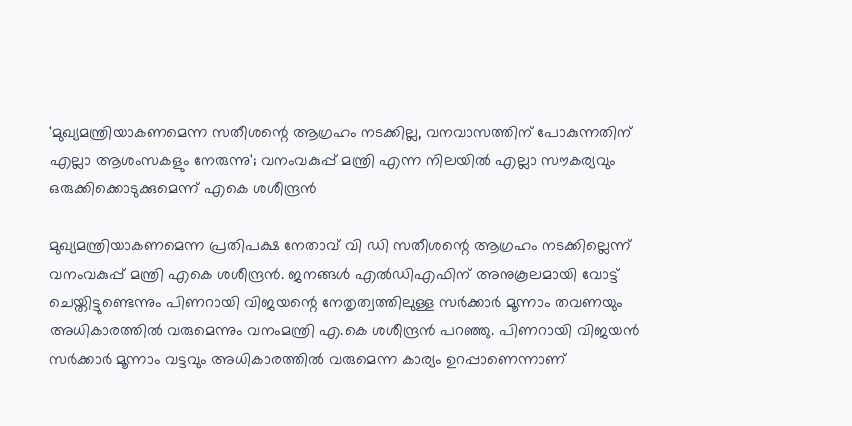'മുഖ്യമന്ത്രിയാകണമെന്ന സതീശന്റെ ആഗ്രഹം നടക്കില്ല, വനവാസത്തിന് പോകുന്നതിന് എല്ലാ ആശംസകളും നേരുന്നു'; വനംവകുപ്പ് മന്ത്രി എന്ന നിലയില്‍ എല്ലാ സൗകര്യവും ഒരുക്കിക്കൊടുക്കുമെന്ന് എകെ ശശീന്ദ്രന്‍

മുഖ്യമന്ത്രിയാകണമെന്ന പ്രതിപക്ഷ നേതാവ് വി ഡി സതീശന്റെ ആഗ്രഹം നടക്കില്ലെന്ന് വനംവകുപ്പ് മന്ത്രി എകെ ശശീന്ദ്രന്‍. ജനങ്ങള്‍ എല്‍ഡിഎഫിന് അനുകൂലമായി വോട്ട് ചെയ്തിട്ടുണ്ടെന്നും പിണറായി വിജയന്റെ നേതൃത്വത്തിലുള്ള സര്‍ക്കാര്‍ മൂന്നാം തവണയും അധികാരത്തില്‍ വരുമെന്നും വനംമന്ത്രി എ.കെ ശശീന്ദ്രന്‍ പറഞ്ഞു. പിണറായി വിജയന്‍ സര്‍ക്കാര്‍ മൂന്നാം വട്ടവും അധികാരത്തില്‍ വരുമെന്ന കാര്യം ഉറപ്പാണെന്നാണ്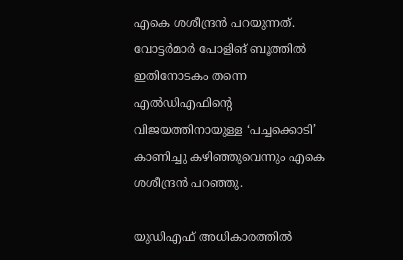എകെ ശശീന്ദ്രന്‍ പറയുന്നത്. വോട്ടര്‍മാര്‍ പോളിങ് ബൂത്തില്‍ ഇതിനോടകം തന്നെ എല്‍ഡിഎഫിന്റെ വിജയത്തിനായുള്ള ‘പച്ചക്കൊടി’ കാണിച്ചു കഴിഞ്ഞുവെന്നും എകെ ശശീന്ദ്രന്‍ പറഞ്ഞു.

യുഡിഎഫ് അധികാരത്തില്‍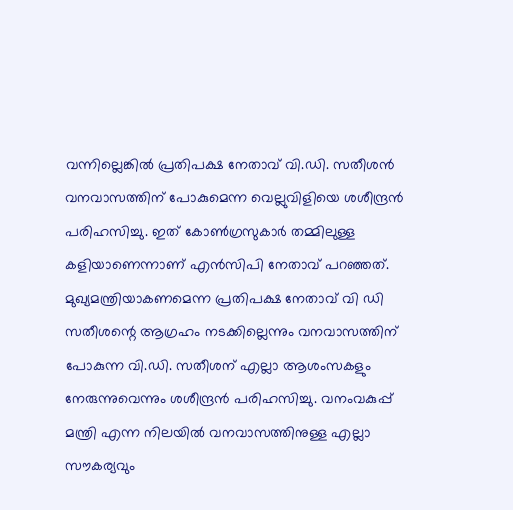വന്നില്ലെങ്കില്‍ പ്രതിപക്ഷ നേതാവ് വി.ഡി. സതീശന്‍ വനവാസത്തിന് പോകുമെന്ന വെല്ലുവിളിയെ ശശീന്ദ്രന്‍ പരിഹസിച്ചു. ഇത് കോണ്‍ഗ്രസുകാര്‍ തമ്മിലുള്ള കളിയാണെന്നാണ് എന്‍സിപി നേതാവ് പറഞ്ഞത്. മുഖ്യമന്ത്രിയാകണമെന്ന പ്രതിപക്ഷ നേതാവ് വി ഡി സതീശന്റെ ആഗ്രഹം നടക്കില്ലെന്നും വനവാസത്തിന് പോകുന്ന വി.ഡി. സതീശന് എല്ലാ ആശംസകളും നേരുന്നുവെന്നും ശശീന്ദ്രന്‍ പരിഹസിച്ചു. വനംവകുപ്പ് മന്ത്രി എന്ന നിലയില്‍ വനവാസത്തിനുള്ള എല്ലാ സൗകര്യവും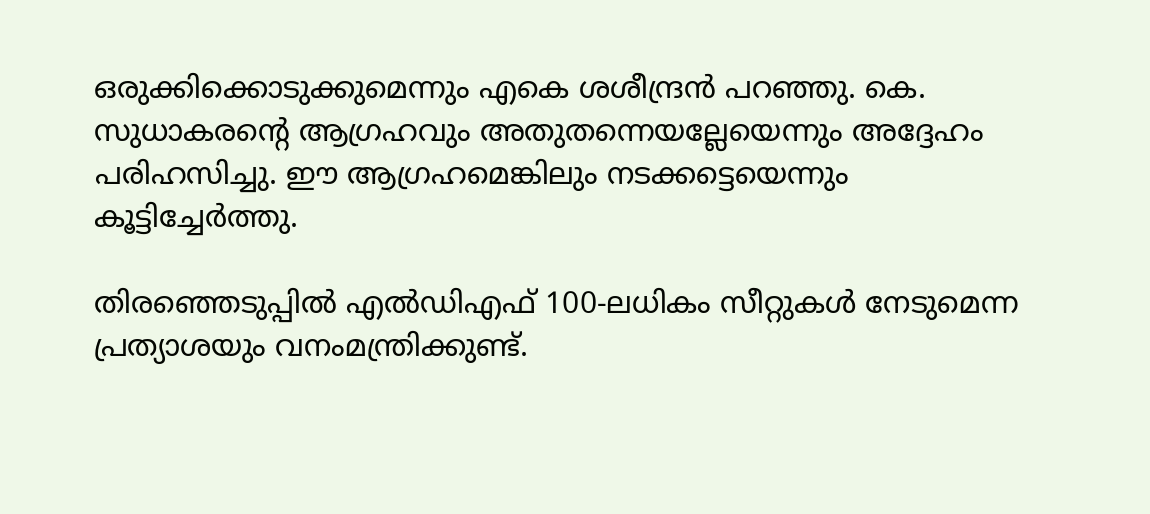ഒരുക്കിക്കൊടുക്കുമെന്നും എകെ ശശീന്ദ്രന്‍ പറഞ്ഞു. കെ. സുധാകരന്റെ ആഗ്രഹവും അതുതന്നെയല്ലേയെന്നും അദ്ദേഹം പരിഹസിച്ചു. ഈ ആഗ്രഹമെങ്കിലും നടക്കട്ടെയെന്നും കൂട്ടിച്ചേര്‍ത്തു.

തിരഞ്ഞെടുപ്പില്‍ എല്‍ഡിഎഫ് 100-ലധികം സീറ്റുകള്‍ നേടുമെന്ന പ്രത്യാശയും വനംമന്ത്രിക്കുണ്ട്.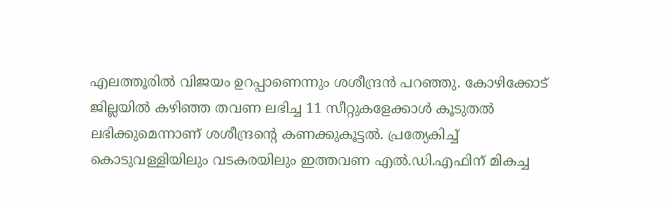എലത്തൂരില്‍ വിജയം ഉറപ്പാണെന്നും ശശീന്ദ്രന്‍ പറഞ്ഞു. കോഴിക്കോട് ജില്ലയില്‍ കഴിഞ്ഞ തവണ ലഭിച്ച 11 സീറ്റുകളേക്കാള്‍ കൂടുതല്‍ ലഭിക്കുമെന്നാണ് ശശീന്ദ്രന്റെ കണക്കുകൂട്ടല്‍. പ്രത്യേകിച്ച് കൊടുവള്ളിയിലും വടകരയിലും ഇത്തവണ എല്‍.ഡി.എഫിന് മികച്ച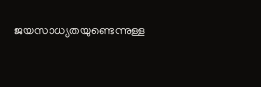ജയസാധ്യതയുണ്ടെന്നുള്ള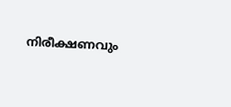നിരീക്ഷണവും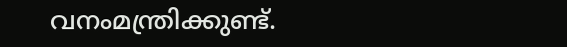വനംമന്ത്രിക്കുണ്ട്.